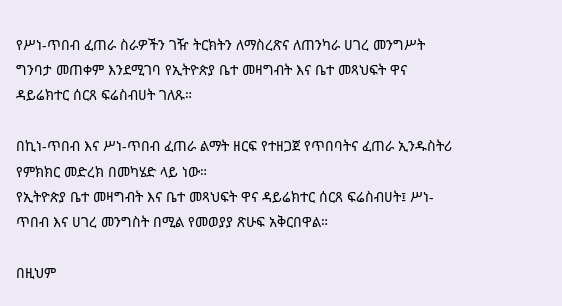የሥነ-ጥበብ ፈጠራ ስራዎችን ገዥ ትርክትን ለማስረጽና ለጠንካራ ሀገረ መንግሥት ግንባታ መጠቀም እንደሚገባ የኢትዮጵያ ቤተ መዛግብት እና ቤተ መጻህፍት ዋና ዳይሬክተር ሰርጸ ፍሬስብሀት ገለጹ።

በኪነ-ጥበብ እና ሥነ-ጥበብ ፈጠራ ልማት ዘርፍ የተዘጋጀ የጥበባትና ፈጠራ ኢንዱስትሪ የምክክር መድረክ በመካሄድ ላይ ነው።
የኢትዮጵያ ቤተ መዛግብት እና ቤተ መጻህፍት ዋና ዳይሬክተር ሰርጸ ፍሬስብሀት፤ ሥነ-ጥበብ እና ሀገረ መንግስት በሚል የመወያያ ጽሁፍ አቅርበዋል።

በዚህም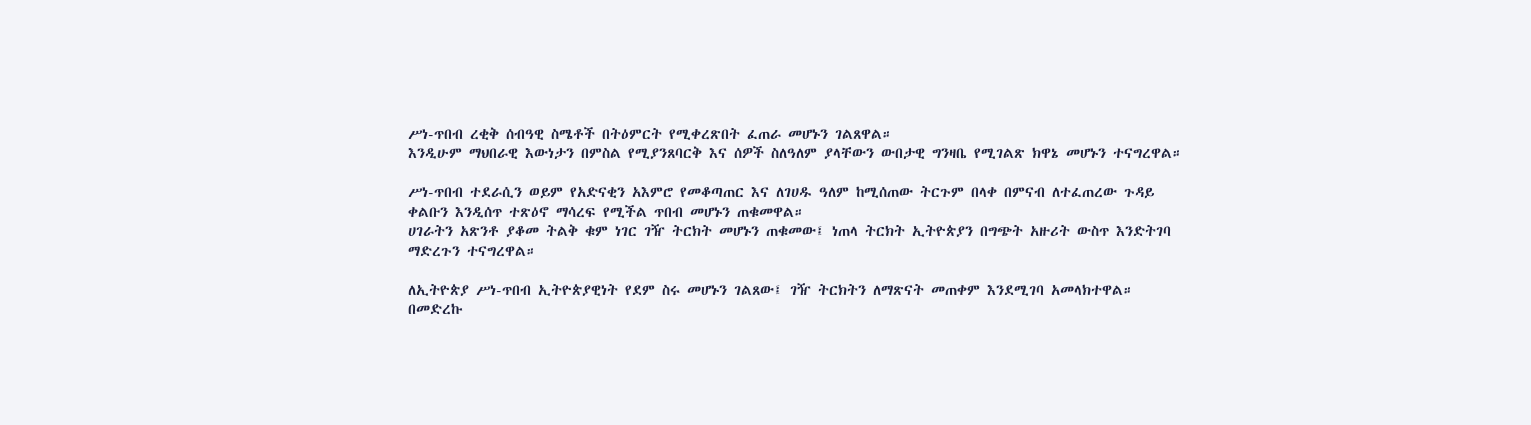ሥነ-ጥበብ ረቂቅ ሰብዓዊ ስሜቶች በትዕምርት የሚቀረጽበት ፈጠራ መሆኑን ገልጸዋል።
እንዲሁም ማህበራዊ እውነታን በምስል የሚያንጸባርቅ እና ሰዎች ስለዓለም ያላቸውን ውበታዊ ግንዛቤ የሚገልጽ ክዋኔ መሆኑን ተናግረዋል።

ሥነ-ጥበብ ተደራሲን ወይም የአድናቂን አእምሮ የመቆጣጠር እና ለገሀዱ ዓለም ከሚሰጠው ትርጉም በላቀ በምናብ ለተፈጠረው ጉዳይ ቀልቡን እንዲሰጥ ተጽዕኖ ማሳረፍ የሚችል ጥበብ መሆኑን ጠቁመዋል።
ሀገራትን አጽንቶ ያቆመ ትልቅ ቁም ነገር ገዥ ትርክት መሆኑን ጠቁመው፤ ነጠላ ትርክት ኢትዮጵያን በግጭት አዙሪት ውስጥ እንድትገባ ማድረጉን ተናግረዋል።

ለኢትዮጵያ ሥነ-ጥበብ ኢትዮጵያዊነት የደም ስሩ መሆኑን ገልጸው፤ ገዥ ትርክትን ለማጽናት መጠቀም እንደሚገባ አመላክተዋል።
በመድረኩ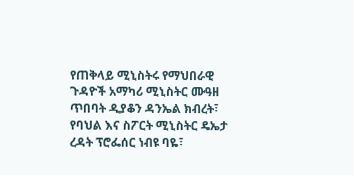የጠቅላይ ሚኒስትሩ የማህበራዊ ጉዳዮች አማካሪ ሚኒስትር ሙዓዘ ጥበባት ዲያቆን ዳንኤል ክብረት፣ የባህል እና ስፖርት ሚኒስትር ዴኤታ ረዳት ፕሮፌሰር ነብዩ ባዬ፣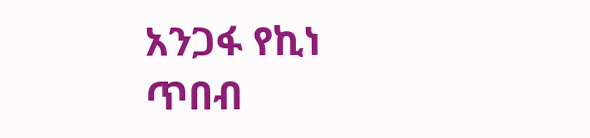አንጋፋ የኪነ ጥበብ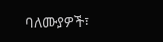ባለሙያዎች፣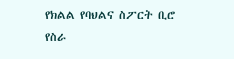የክልል የባህልና ስፖርት ቢሮ የስራ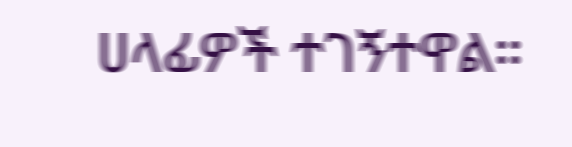ሀላፊዎች ተገኝተዋል።